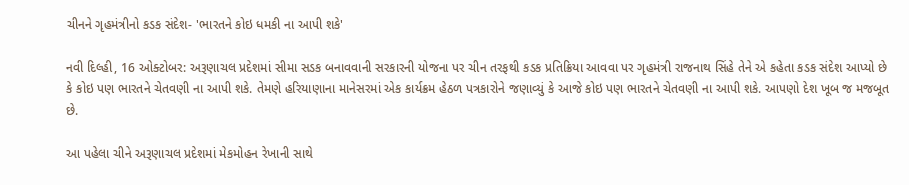ચીનને ગૃહમંત્રીનો કડક સંદેશ- 'ભારતને કોઇ ધમકી ના આપી શકે'

નવી દિલ્હી, 16 ઓક્ટોબર: અરૂણાચલ પ્રદેશમાં સીમા સડક બનાવવાની સરકારની યોજના પર ચીન તરફથી કડક પ્રતિક્રિયા આવવા પર ગૃહમંત્રી રાજનાથ સિંહે તેને એ કહેતા કડક સંદેશ આપ્યો છે કે કોઇ પણ ભારતને ચેતવણી ના આપી શકે. તેમણે હરિયાણાના માનેસરમાં એક કાર્યક્રમ હેઠળ પત્રકારોને જણાવ્યું કે આજે કોઇ પણ ભારતને ચેતવણી ના આપી શકે. આપણો દેશ ખૂબ જ મજબૂત છે.

આ પહેલા ચીને અરૂણાચલ પ્રદેશમાં મેકમોહન રેખાની સાથે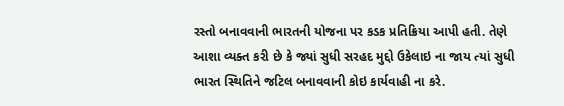રસ્તો બનાવવાની ભારતની યોજના પર કડક પ્રતિક્રિયા આપી હતી. તેણે આશા વ્યક્ત કરી છે કે જ્યાં સુધી સરહદ મુદ્દો ઉકેલાઇ ના જાય ત્યાં સુધી ભારત સ્થિતિને જટિલ બનાવવાની કોઇ કાર્યવાહી ના કરે.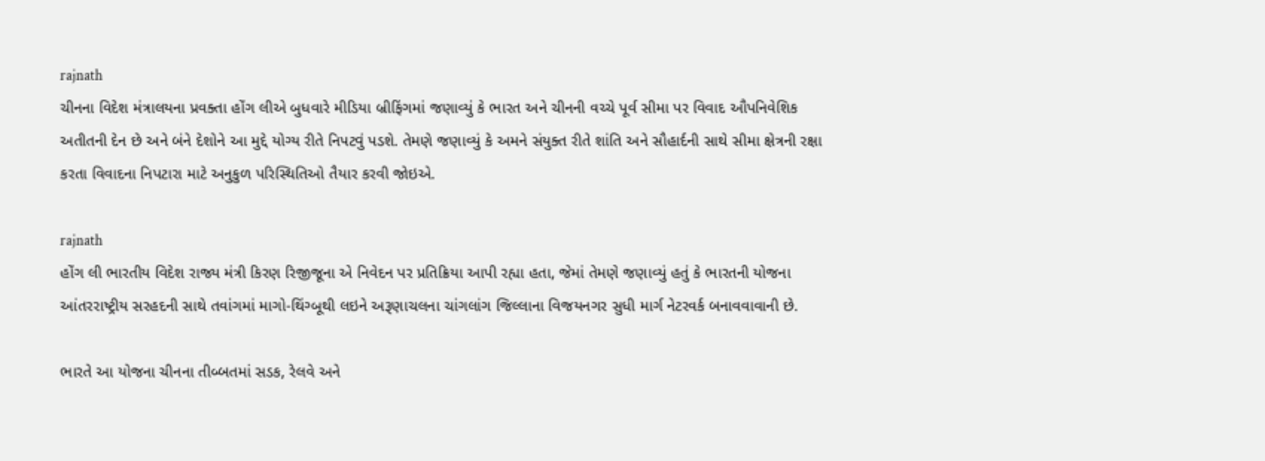rajnath
ચીનના વિદેશ મંત્રાલયના પ્રવક્તા હોંગ લીએ બુધવારે મીડિયા બ્રીફિંગમાં જણાવ્યું કે ભારત અને ચીનની વચ્ચે પૂર્વ સીમા પર વિવાદ ઔપનિવેશિક અતીતની દેન છે અને બંને દેશોને આ મુદ્દે યોગ્ય રીતે નિપટવું પડશે. તેમણે જણાવ્યું કે અમને સંયુક્ત રીતે શાંતિ અને સૌહાર્દની સાથે સીમા ક્ષેત્રની રક્ષા કરતા વિવાદના નિપટારા માટે અનુકુળ પરિસ્થિતિઓ તૈયાર કરવી જોઇએ.

rajnath
હોંગ લી ભારતીય વિદેશ રાજ્ય મંત્રી કિરણ રિજીજૂના એ નિવેદન પર પ્રતિક્રિયા આપી રહ્યા હતા, જેમાં તેમણે જણાવ્યું હતું કે ભારતની યોજના આંતરરાષ્ટ્રીય સરહદની સાથે તવાંગમાં માગો-થિંગ્બૂથી લઇને અરૂણાચલના ચાંગલાંગ જિલ્લાના વિજયનગર સુધી માર્ગ નેટરવર્ક બનાવવાવાની છે.

ભારતે આ યોજના ચીનના તીબ્બતમાં સડક, રેલવે અને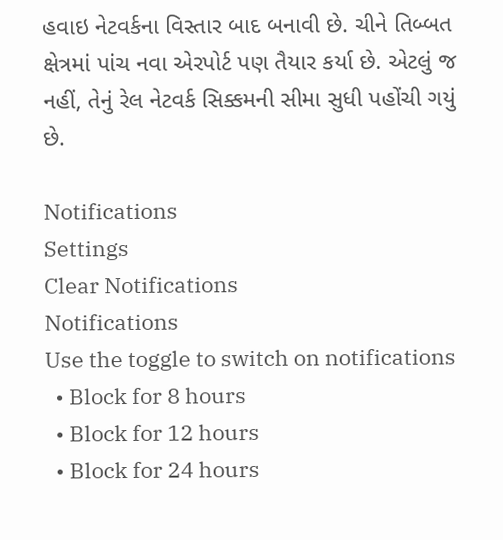હવાઇ નેટવર્કના વિસ્તાર બાદ બનાવી છે. ચીને તિબ્બત ક્ષેત્રમાં પાંચ નવા એરપોર્ટ પણ તૈયાર કર્યા છે. એટલું જ નહીં, તેનું રેલ નેટવર્ક સિક્કમની સીમા સુધી પહોંચી ગયું છે.

Notifications
Settings
Clear Notifications
Notifications
Use the toggle to switch on notifications
  • Block for 8 hours
  • Block for 12 hours
  • Block for 24 hours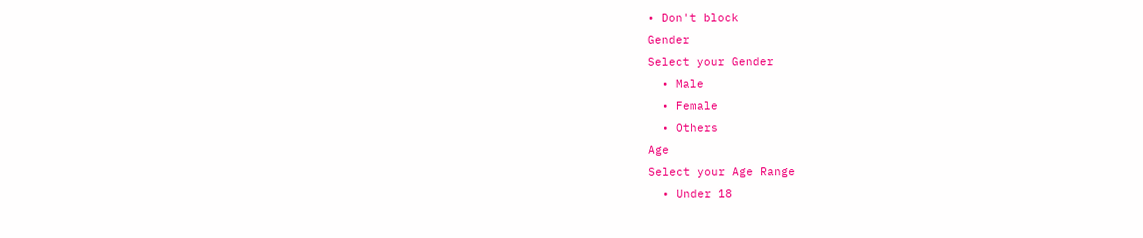• Don't block
Gender
Select your Gender
  • Male
  • Female
  • Others
Age
Select your Age Range
  • Under 18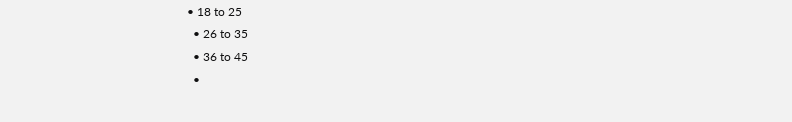• 18 to 25
  • 26 to 35
  • 36 to 45
  •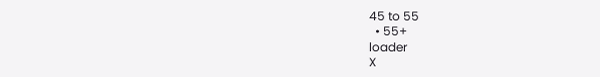45 to 55
  • 55+
loader
X